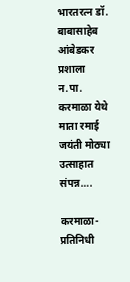भारतरत्न डॉ. बाबासाहेब आंबेडकर प्रशाला न.पा. करमाळा येथे माता रमाई जयंती मोठ्या उत्साहात संपन्न….

करमाळा-प्रतिनिधी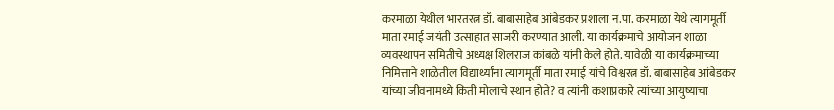करमाळा येथील भारतरत्न डॉ. बाबासाहेब आंबेडकर प्रशाला न.पा. करमाळा येथे त्यागमूर्ती माता रमाई जयंती उत्साहात साजरी करण्यात आली. या कार्यक्रमाचे आयोजन शाळा व्यवस्थापन समितीचे अध्यक्ष शिलराज कांबळे यांनी केले होते. यावेळी या कार्यक्रमाच्या निमित्ताने शाळेतील विद्यार्थ्यांना त्यागमूर्ती माता रमाई यांचे विश्वरत्न डॉ. बाबासाहेब आंबेडकर यांच्या जीवनामध्ये किती मोलाचे स्थान होते? व त्यांनी कशाप्रकारे त्यांच्या आयुष्याचा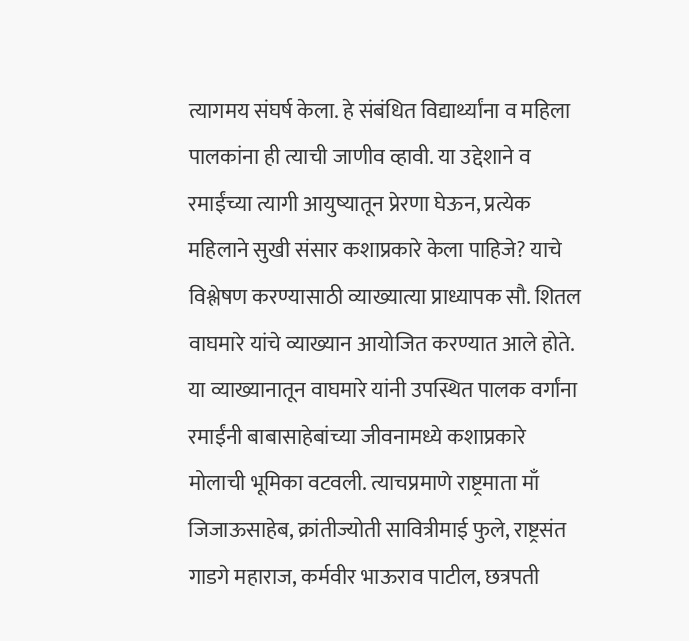त्यागमय संघर्ष केला. हे संबंधित विद्यार्थ्यांना व महिला पालकांना ही त्याची जाणीव व्हावी. या उद्देशाने व रमाईंच्या त्यागी आयुष्यातून प्रेरणा घेऊन, प्रत्येक महिलाने सुखी संसार कशाप्रकारे केला पाहिजे? याचे विश्लेषण करण्यासाठी व्याख्यात्या प्राध्यापक सौ. शितल वाघमारे यांचे व्याख्यान आयोजित करण्यात आले होते. या व्याख्यानातून वाघमारे यांनी उपस्थित पालक वर्गांना रमाईंनी बाबासाहेबांच्या जीवनामध्ये कशाप्रकारे मोलाची भूमिका वटवली. त्याचप्रमाणे राष्ट्रमाता माँ जिजाऊसाहेब, क्रांतीज्योती सावित्रीमाई फुले, राष्ट्रसंत गाडगे महाराज, कर्मवीर भाऊराव पाटील, छत्रपती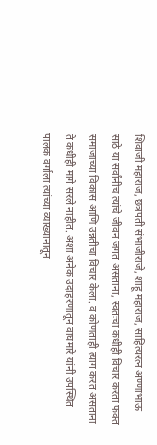शिवाजी महाराज, छत्रपती संभाजीराजे, शाहू महाराज, साहित्यरत्न अण्णाभाऊ साठे या सर्वांनीच त्यांचे जीवन जगत असताना, स्वतःचा कधीही विचार करता फक्त समाजाच्या विकास आणि उन्नतीचा विचार केला. व कोणताही त्याग करत असताना ते कधीही मागे सरले नाहीत. अशा अनेक उदाहरणातून वाघमारे यांनी उपस्थित पालक वर्गाला त्यांच्या व्याख्यानातून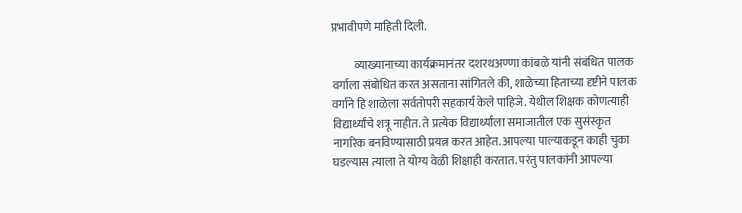प्रभावीपणे माहिती दिली.

          व्याख्यानाच्या कार्यक्रमानंतर दशरथअण्णा कांबळे यांनी संबंधित पालक वर्गाला संबोधित करत असताना सांगितले की, शाळेच्या हिताच्या दृष्टीने पालक वर्गाने हि शाळेला सर्वतोपरी सहकार्य केले पाहिजे. येथील शिक्षक कोणत्याही विद्यार्थ्यांचे शत्रू नाहीत. ते प्रत्येक विद्यार्थ्यांला समाजातील एक सुसंस्कृत नागरिक बनविण्यासाठी प्रयत्न करत आहेत. आपल्या पाल्याकडून काही चुका घडल्यास त्याला ते योग्य वेळी शिक्षाही करतात. परंतु पालकांनी आपल्या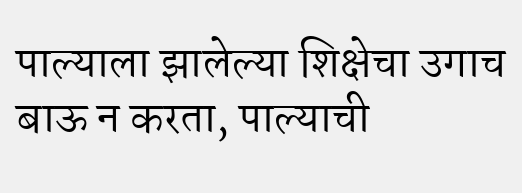पाल्याला झालेल्या शिक्षेचा उगाच बाऊ न करता, पाल्याची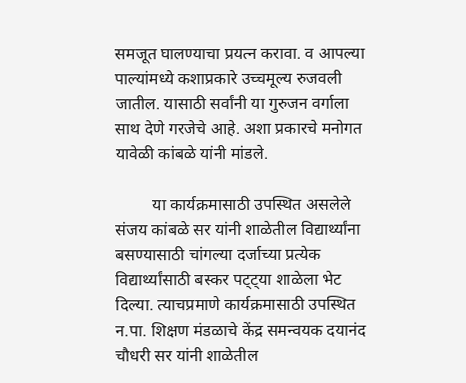समजूत घालण्याचा प्रयत्न करावा. व आपल्या पाल्यांमध्ये कशाप्रकारे उच्चमूल्य रुजवली जातील. यासाठी सर्वांनी या गुरुजन वर्गाला साथ देणे गरजेचे आहे. अशा प्रकारचे मनोगत यावेळी कांबळे यांनी मांडले.

         या कार्यक्रमासाठी उपस्थित असलेले संजय कांबळे सर यांनी शाळेतील विद्यार्थ्यांना बसण्यासाठी चांगल्या दर्जाच्या प्रत्येक विद्यार्थ्यांसाठी बस्कर पट्ट्या शाळेला भेट दिल्या. त्याचप्रमाणे कार्यक्रमासाठी उपस्थित न.पा. शिक्षण मंडळाचे केंद्र समन्वयक दयानंद चौधरी सर यांनी शाळेतील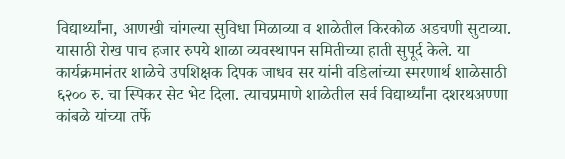विद्यार्थ्यांना, आणखी चांगल्या सुविधा मिळाव्या व शाळेतील किरकोळ अडचणी सुटाव्या. यासाठी रोख पाच हजार रुपये शाळा व्यवस्थापन समितीच्या हाती सुपूर्द केले. या कार्यक्रमानंतर शाळेचे उपशिक्षक दिपक जाधव सर यांनी वडिलांच्या स्मरणार्थ शाळेसाठी ६२०० रु. चा स्पिकर सेट भेट दिला. त्याचप्रमाणे शाळेतील सर्व विद्यार्थ्यांना दशरथअण्णा कांबळे यांच्या तर्फे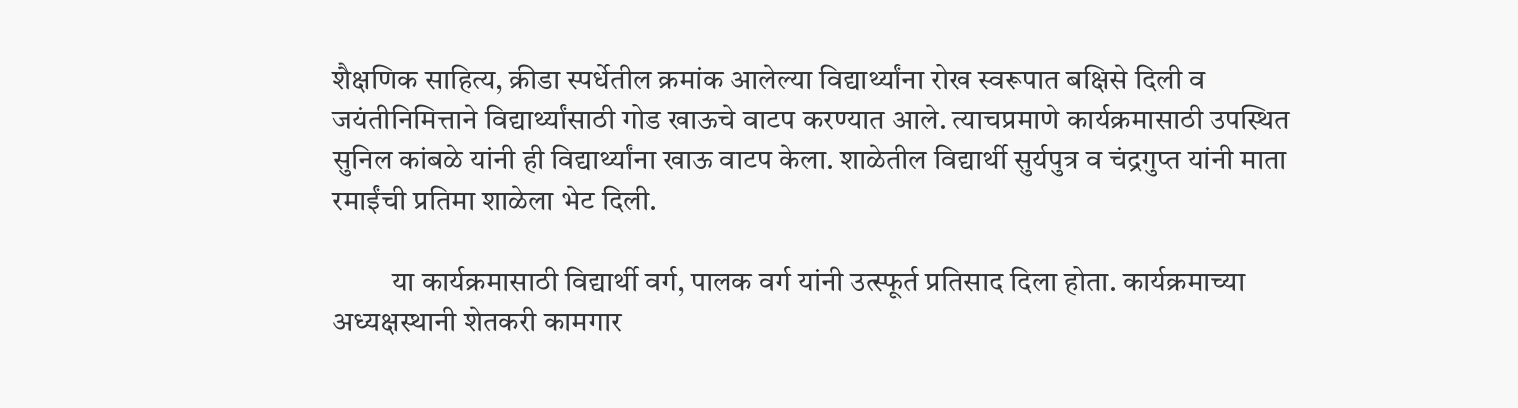शैक्षणिक साहित्य, क्रीडा स्पर्धेतील क्रमांक आलेल्या विद्यार्थ्यांना रोख स्वरूपात बक्षिसे दिली व जयंतीनिमित्ताने विद्यार्थ्यांसाठी गोड खाऊचे वाटप करण्यात आले. त्याचप्रमाणे कार्यक्रमासाठी उपस्थित सुनिल कांबळे यांनी ही विद्यार्थ्यांना खाऊ वाटप केला. शाळेतील विद्यार्थी सुर्यपुत्र व चंद्रगुप्त यांनी माता रमाईंची प्रतिमा शाळेला भेट दिली.

          या कार्यक्रमासाठी विद्यार्थी वर्ग, पालक वर्ग यांनी उत्स्फूर्त प्रतिसाद दिला होता. कार्यक्रमाच्या अध्यक्षस्थानी शेतकरी कामगार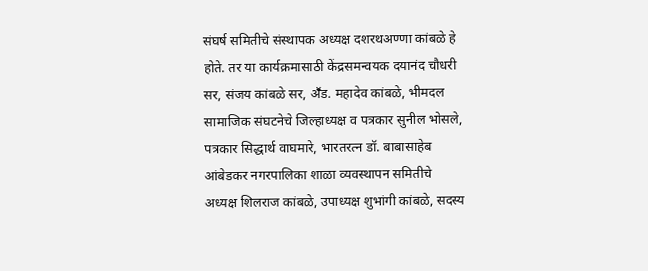संघर्ष समितीचे संस्थापक अध्यक्ष दशरथअण्णा कांबळे हे होते. तर या कार्यक्रमासाठी केंद्रसमन्वयक दयानंद चौधरी सर, संजय कांबळे सर, अॕड. महादेव कांबळे, भीमदल सामाजिक संघटनेचे जिल्हाध्यक्ष व पत्रकार सुनील भोसले, पत्रकार सिद्धार्थ वाघमारे, भारतरत्न डॉ. बाबासाहेब आंबेडकर नगरपालिका शाळा व्यवस्थापन समितीचे अध्यक्ष शिलराज कांबळे, उपाध्यक्ष शुभांगी कांबळे, सदस्य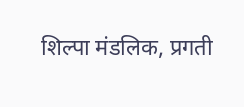शिल्पा मंडलिक, प्रगती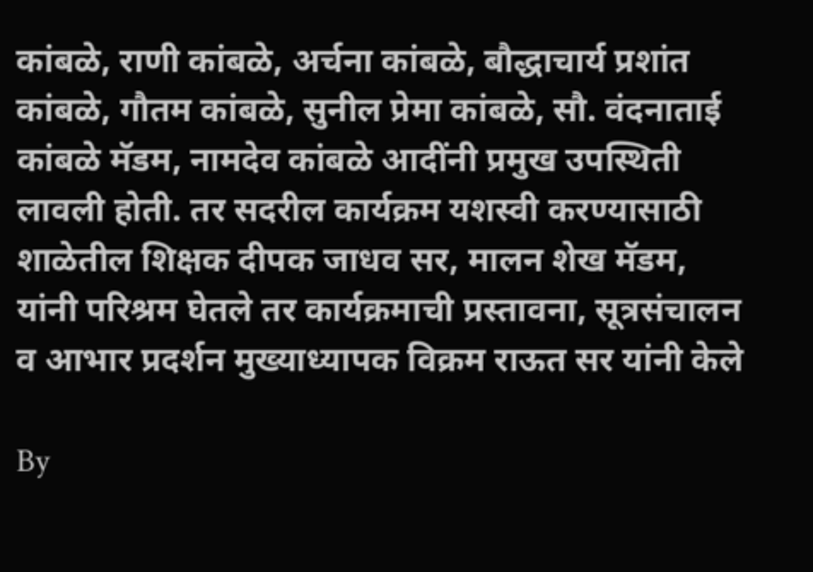कांबळे, राणी कांबळे, अर्चना कांबळे, बौद्धाचार्य प्रशांत कांबळे, गौतम कांबळे, सुनील प्रेमा कांबळे, सौ. वंदनाताई कांबळे मॅडम, नामदेव कांबळे आदींनी प्रमुख उपस्थिती लावली होती. तर सदरील कार्यक्रम यशस्वी करण्यासाठी शाळेतील शिक्षक दीपक जाधव सर, मालन शेख मॅडम, यांनी परिश्रम घेतले तर कार्यक्रमाची प्रस्तावना, सूत्रसंचालन व आभार प्रदर्शन मुख्याध्यापक विक्रम राऊत सर यांनी केले

By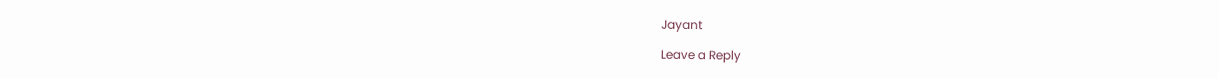Jayant

Leave a Reply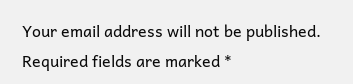Your email address will not be published. Required fields are marked *